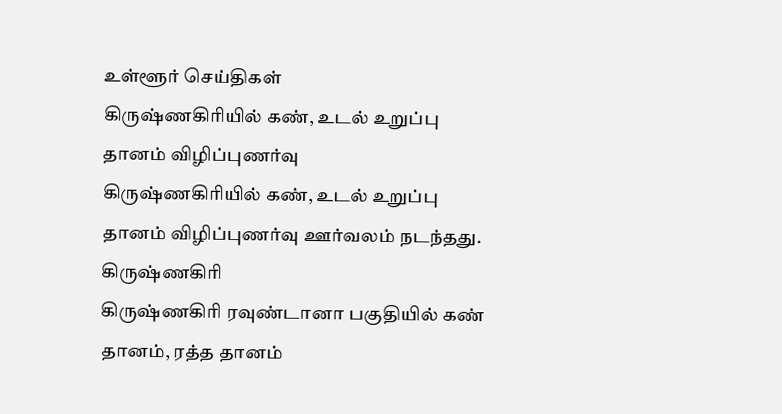உள்ளூர் செய்திகள்
கிருஷ்ணகிரியில் கண், உடல் உறுப்பு தானம் விழிப்புணர்வு
கிருஷ்ணகிரியில் கண், உடல் உறுப்பு தானம் விழிப்புணர்வு ஊர்வலம் நடந்தது.
கிருஷ்ணகிரி
கிருஷ்ணகிரி ரவுண்டானா பகுதியில் கண் தானம், ரத்த தானம்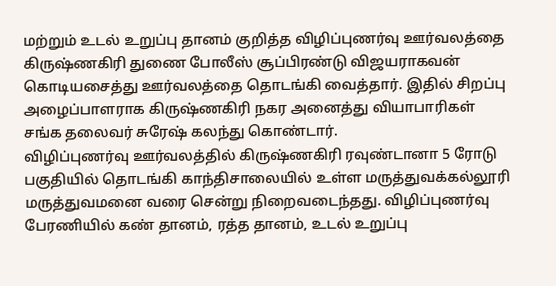மற்றும் உடல் உறுப்பு தானம் குறித்த விழிப்புணர்வு ஊர்வலத்தை கிருஷ்ணகிரி துணை போலீஸ் சூப்பிரண்டு விஜயராகவன் கொடியசைத்து ஊர்வலத்தை தொடங்கி வைத்தார். இதில் சிறப்பு அழைப்பாளராக கிருஷ்ணகிரி நகர அனைத்து வியாபாரிகள் சங்க தலைவர் சுரேஷ் கலந்து கொண்டார்.
விழிப்புணர்வு ஊர்வலத்தில் கிருஷ்ணகிரி ரவுண்டானா 5 ரோடு பகுதியில் தொடங்கி காந்திசாலையில் உள்ள மருத்துவக்கல்லூரி மருத்துவமனை வரை சென்று நிறைவடைந்தது. விழிப்புணர்வு பேரணியில் கண் தானம், ரத்த தானம், உடல் உறுப்பு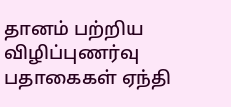தானம் பற்றிய விழிப்புணர்வு பதாகைகள் ஏந்தி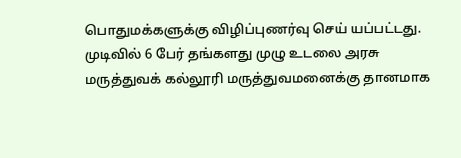பொதுமக்களுக்கு விழிப்புணர்வு செய் யப்பட்டது.
முடிவில் 6 பேர் தங்களது முழு உடலை அரசு மருத்துவக் கல்லூரி மருத்துவமனைக்கு தானமாக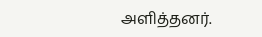அளித்தனர்.